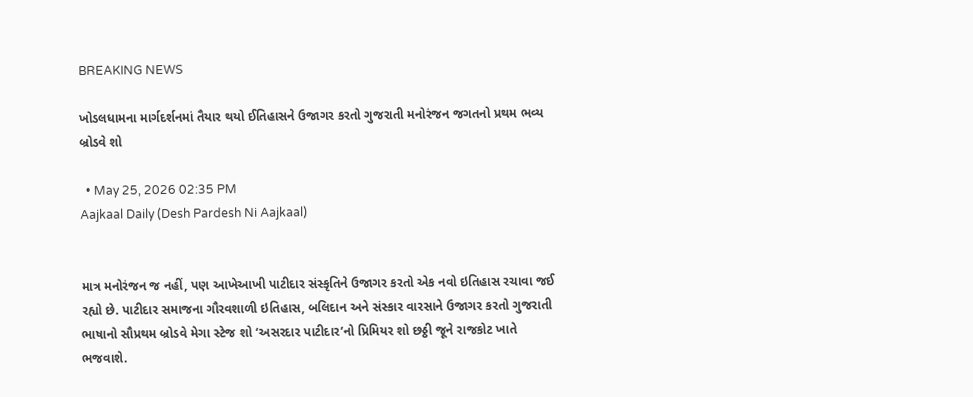BREAKING NEWS

ખોડલધામના માર્ગદર્શનમાં તૈયાર થયો ઈતિહાસને ઉજાગર કરતો ગુજરાતી મનોરંજન જગતનો પ્રથમ ભવ્ય બ્રોડવે શો

  • May 25, 2026 02:35 PM
Aajkaal Daily (Desh Pardesh Ni Aajkaal)


માત્ર મનોરંજન જ નહીં, પણ આખેઆખી પાટીદાર સંસ્કૃતિને ઉજાગર કરતો એક નવો ઇતિહાસ રચાવા જઈ રહ્યો છે. પાટીદાર સમાજના ગૌરવશાળી ઇતિહાસ, બલિદાન અને સંસ્કાર વારસાને ઉજાગર કરતો ગુજરાતી ભાષાનો સૌપ્રથમ બ્રોડવે મેગા સ્ટેજ શો ‘અસરદાર પાટીદાર’નો પ્રિમિયર શો છઠ્ઠી જૂને રાજકોટ ખાતે ભજવાશે.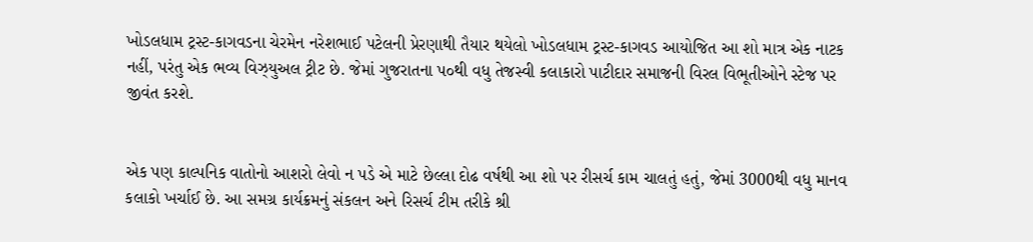ખોડલધામ ટ્રસ્ટ-કાગવડના ચેરમેન નરેશભાઈ પટેલની પ્રેરણાથી તૈયાર થયેલો ખોડલધામ ટ્રસ્ટ-કાગવડ આયોજિત આ શો માત્ર એક નાટક નહીં, પરંતુ એક ભવ્ય વિઝ્યુઅલ ટ્રીટ છે. જેમાં ગુજરાતના પ૦થી વધુ તેજસ્વી કલાકારો પાટીદાર સમાજની વિરલ વિભૂતીઓને સ્ટેજ પર જીવંત કરશે.


એક પણ કાલ્પનિક વાતોનો આશરો લેવો ન પડે એ માટે છેલ્લા દોઢ વર્ષથી આ શો પર રીસર્ચ કામ ચાલતું હતું, જેમાં 3000થી વધુ માનવ કલાકો ખર્ચાઈ છે. આ સમગ્ર કાર્યક્રમનું સંકલન અને રિસર્ચ ટીમ તરીકે શ્રી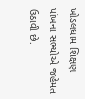ખોડલધામ શિક્ષણ પાંખના સભ્યોએ જહેમત ઉઠાવી છે.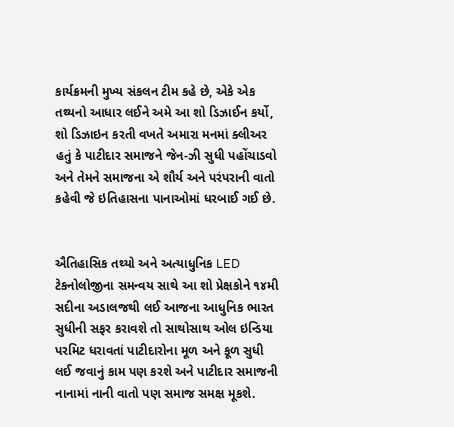કાર્યક્રમની મુખ્ય સંકલન ટીમ કહે છે, એકે એક તથ્યનો આધાર લઈને અમે આ શો ડિઝાઈન કર્યો, શો ડિઝાઇન કરતી વખતે અમારા મનમાં ક્લીઅર હતું કે પાટીદાર સમાજને જેન-ઝી સુધી પહોંચાડવો અને તેમને સમાજના એ શૌર્ય અને પરંપરાની વાતો કહેવી જે ઇતિહાસના પાનાઓમાં ધરબાઈ ગઈ છે.


ઐતિહાસિક તથ્યો અને અત્યાધુનિક LED ટેકનોલોજીના સમન્વય સાથે આ શો પ્રેક્ષકોને ૧૪મી સદીના અડાલજથી લઈ આજના આધુનિક ભારત સુધીની સફર કરાવશે તો સાથોસાથ ઓલ ઇન્ડિયા પરમિટ ધરાવતાં પાટીદારોના મૂળ અને કૂળ સુધી લઈ જવાનું કામ પણ કરશે અને પાટીદાર સમાજની નાનામાં નાની વાતો પણ સમાજ સમક્ષ મૂકશે.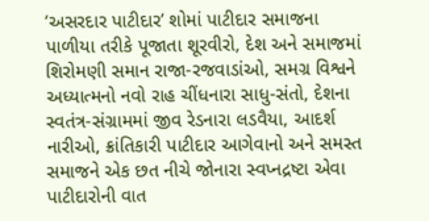‘અસરદાર પાટીદાર’ શોમાં પાટીદાર સમાજના પાળીયા તરીકે પૂજાતા શૂરવીરો, દેશ અને સમાજમાં શિરોમણી સમાન રાજા-રજવાડાંઓ, સમગ્ર વિશ્વને અધ્યાત્મનો નવો રાહ ચીંધનારા સાધુ-સંતો, દેશના સ્વતંત્ર-સંગ્રામમાં જીવ રેડનારા લડવૈયા, આદર્શ નારીઓ, ક્રાંતિકારી પાટીદાર આગેવાનો અને સમસ્ત સમાજને એક છત નીચે જોનારા સ્વપ્નદ્રષ્ટા એવા પાટીદારોની વાત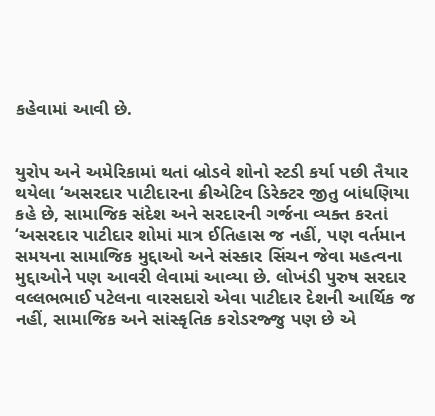કહેવામાં આવી છે.


યુરોપ અને અમેરિકામાં થતાં બ્રોડવે શોનો સ્ટડી કર્યા પછી તૈયાર થયેલા ‘અસરદાર પાટીદારના ક્રીએટિવ ડિરેક્ટર જીતુ બાંધણિયા કહે છે, સામાજિક સંદેશ અને સરદારની ગર્જના વ્યક્ત કરતાં ‘અસરદાર પાટીદાર શોમાં માત્ર ઈતિહાસ જ નહીં, પણ વર્તમાન સમયના સામાજિક મુદ્દાઓ અને સંસ્કાર સિંચન જેવા મહત્વના મુદ્દાઓને પણ આવરી લેવામાં આવ્યા છે. લોખંડી પુરુષ સરદાર વલ્લભભાઈ પટેલના વારસદારો એવા પાટીદાર દેશની આર્થિક જ નહીં, સામાજિક અને સાંસ્કૃતિક કરોડરજ્જુ પણ છે એ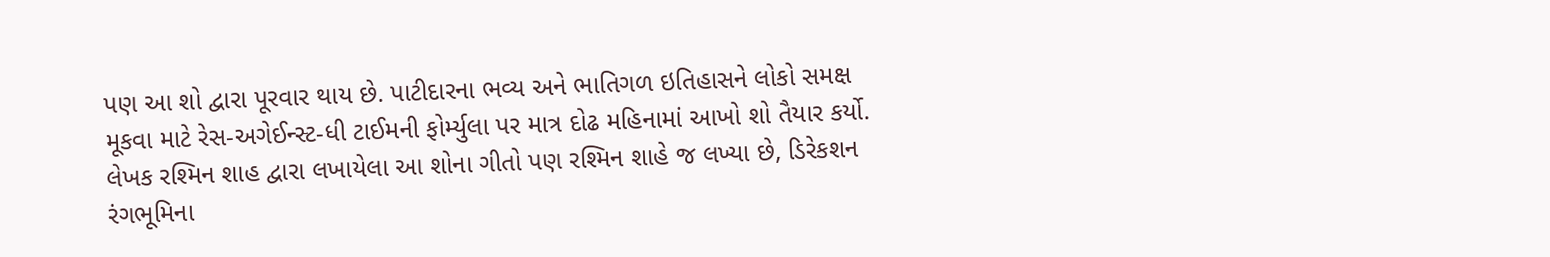પણ આ શો દ્વારા પૂરવાર થાય છે. પાટીદારના ભવ્ય અને ભાતિગળ ઇતિહાસને લોકો સમક્ષ મૂકવા માટે રેસ-અગેઈન્સ્ટ-ધી ટાઈમની ફોર્મ્યુલા પર માત્ર દોઢ મહિનામાં આખો શો તૈયાર કર્યો. લેખક રશ્મિન શાહ દ્વારા લખાયેલા આ શોના ગીતો પણ રશ્મિન શાહે જ લખ્યા છે, ડિરેકશન રંગભૂમિના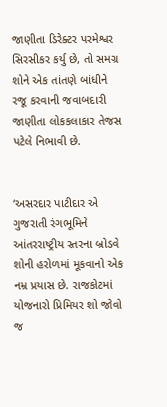જાણીતા ડિરેક્ટર પરમેશ્વર સિરસીકર કર્યુ છે, તો સમગ્ર શોને એક તાંતણે બાંધીને રજૂ કરવાની જવાબદારી જાણીતા લોકકલાકાર તેજસ પટેલે નિભાવી છે.


‘અસરદાર પાટીદાર એ ગુજરાતી રંગભૂમિને આંતરરાષ્ટ્રીય સ્તરના બ્રોડવે શોની હરોળમાં મૂકવાનો એક નમ્ર પ્રયાસ છે. રાજકોટમાં યોજનારો પ્રિમિયર શો જોવો જ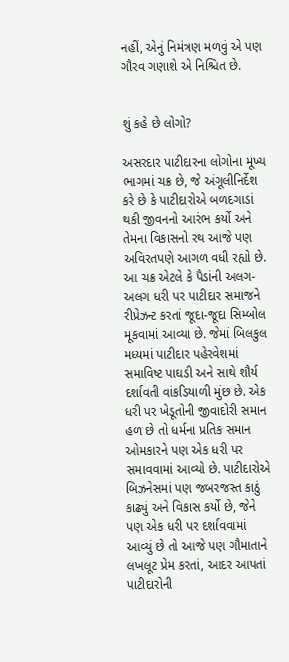નહીં, એનું નિમંત્રણ મળવું એ પણ ગૌરવ ગણાશે એ નિશ્ચિત છે.


શું કહે છે લોગો?

અસરદાર પાટીદારના લોગોના મૂખ્ય ભાગમાં ચક્ર છે, જે અંગૂલીનિર્દેશ કરે છે કે પાટીદારોએ બળદગાડાં થકી જીવનનો આરંભ કર્યો અને તેમના વિકાસનો રથ આજે પણ અવિરતપણે આગળ વધી રહ્યો છે. આ ચક્ર એટલે કે પૈડાંની અલગ-અલગ ધરી પર પાટીદાર સમાજને રીપ્રેઝન્ટ કરતાં જૂદા-જૂદા સિમ્બોલ મૂકવામાં આવ્યા છે. જેમાં બિલકુલ મધ્યમાં પાટીદાર પહેરવેશમાં સમાવિષ્ટ પાઘડી અને સાથે શૌર્ય દર્શાવતી વાંકડિયાળી મુંછ છે. એક ધરી પર ખેડૂતોની જીવાદોરી સમાન હળ છે તો ધર્મના પ્રતિક સમાન ઓમકારને પણ એક ધરી પર સમાવવામાં આવ્યો છે. પાટીદારોએ બિઝનેસમાં પણ જબરજસ્ત કાઠું કાઢ્યું અને વિકાસ કર્યો છે, જેને પણ એક ધરી પર દર્શાવવામાં આવ્યું છે તો આજે પણ ગૌમાતાને લખલૂટ પ્રેમ કરતાં, આદર આપતાં પાટીદારોની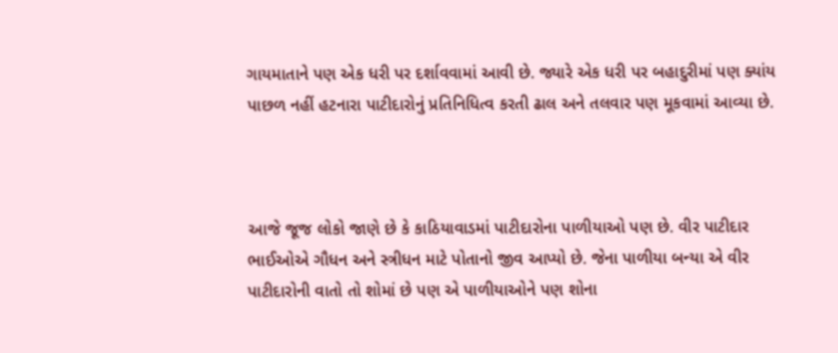ગાયમાતાને પણ એક ધરી પર દર્શાવવામાં આવી છે. જ્યારે એક ધરી પર બહાદુરીમાં પણ ક્યાંય પાછળ નહીં હટનારા પાટીદારોનું પ્રતિનિધિત્વ કરતી ઢાલ અને તલવાર પણ મૂકવામાં આવ્યા છે.



આજે જૂજ લોકો જાણે છે કે કાઠિયાવાડમાં પાટીદારોના પાળીયાઓ પણ છે. વીર પાટીદાર ભાઈઓએ ગૌધન અને સ્ત્રીધન માટે પોતાનો જીવ આપ્યો છે. જેના પાળીયા બન્યા એ વીર પાટીદારોની વાતો તો શોમાં છે પણ એ પાળીયાઓને પણ શોના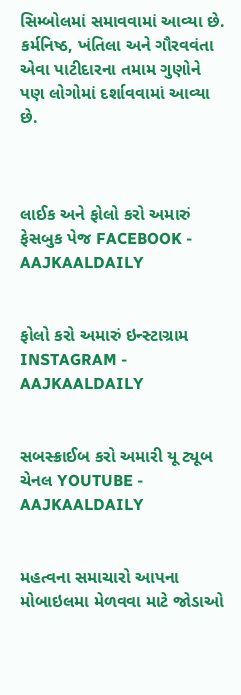સિમ્બોલમાં સમાવવામાં આવ્યા છે. કર્મનિષ્ઠ, ખંતિલા અને ગૌરવવંતા એવા પાટીદારના તમામ ગુણોને પણ લોગોમાં દર્શાવવામાં આવ્યા છે.



લાઈક અને ફોલો કરો અમારું ફેસબુક પેજ FACEBOOK - AAJKAALDAILY


ફોલો કરો અમારું ઇન્સ્ટાગ્રામ INSTAGRAM - AAJKAALDAILY


સબસ્ક્રાઈબ કરો અમારી યૂ ટ્યૂબ ચેનલ YOUTUBE - AAJKAALDAILY


મહત્વના સમાચારો આપના મોબાઇલમા મેળવવા માટે જોડાઓ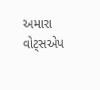અમારા વોટ્સએપ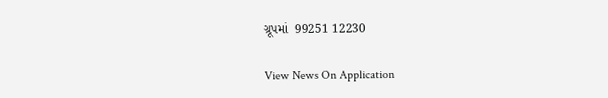ગ્રૂપમાં  99251 12230

View News On Application